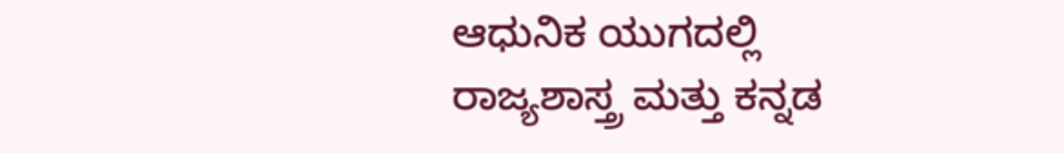ಆಧುನಿಕ ಯುಗದಲ್ಲಿ ರಾಜ್ಯಶಾಸ್ತ್ರ ಮತ್ತು ಕನ್ನಡ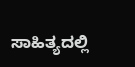ಸಾಹಿತ್ಯದಲ್ಲಿ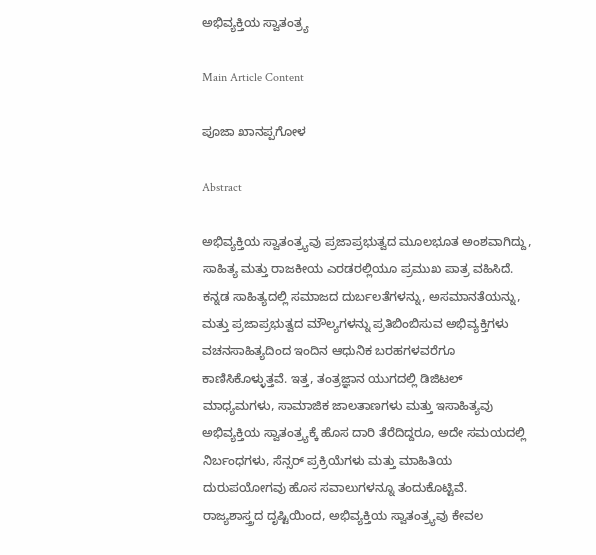ಅಭಿವ್ಯಕ್ತಿಯ ಸ್ವಾತಂತ್ರ್ಯ

Main Article Content

ಪೂಜಾ ಖಾನಪ್ಪಗೋಳ

Abstract

ಅಭಿವ್ಯಕ್ತಿಯ ಸ್ವಾತಂತ್ರ್ಯವು ಪ್ರಜಾಪ್ರಭುತ್ವದ ಮೂಲಭೂತ ಅಂಶವಾಗಿದ್ದು, ಸಾಹಿತ್ಯ ಮತ್ತು ರಾಜಕೀಯ ಎರಡರಲ್ಲಿಯೂ ಪ್ರಮುಖ ಪಾತ್ರ ವಹಿಸಿದೆ. ಕನ್ನಡ ಸಾಹಿತ್ಯದಲ್ಲಿ ಸಮಾಜದ ದುರ್ಬಲತೆಗಳನ್ನು, ಅಸಮಾನತೆಯನ್ನು, ಮತ್ತು ಪ್ರಜಾಪ್ರಭುತ್ವದ ಮೌಲ್ಯಗಳನ್ನು ಪ್ರತಿಬಿಂಬಿಸುವ ಅಭಿವ್ಯಕ್ತಿಗಳು ವಚನಸಾಹಿತ್ಯದಿಂದ ಇಂದಿನ ಆಧುನಿಕ ಬರಹಗಳವರೆಗೂ ಕಾಣಿಸಿಕೊಳ್ಳುತ್ತವೆ. ಇತ್ತ, ತಂತ್ರಜ್ಞಾನ ಯುಗದಲ್ಲಿ ಡಿಜಿಟಲ್ ಮಾಧ್ಯಮಗಳು, ಸಾಮಾಜಿಕ ಜಾಲತಾಣಗಳು ಮತ್ತು ಇಸಾಹಿತ್ಯವು ಅಭಿವ್ಯಕ್ತಿಯ ಸ್ವಾತಂತ್ರ್ಯಕ್ಕೆ ಹೊಸ ದಾರಿ ತೆರೆದಿದ್ದರೂ, ಅದೇ ಸಮಯದಲ್ಲಿ ನಿರ್ಬಂಧಗಳು, ಸೆನ್ಸರ್ ಪ್ರಕ್ರಿಯೆಗಳು ಮತ್ತು ಮಾಹಿತಿಯ ದುರುಪಯೋಗವು ಹೊಸ ಸವಾಲುಗಳನ್ನೂ ತಂದುಕೊಟ್ಟಿವೆ.
ರಾಜ್ಯಶಾಸ್ತ್ರದ ದೃಷ್ಟಿಯಿಂದ, ಅಭಿವ್ಯಕ್ತಿಯ ಸ್ವಾತಂತ್ರ್ಯವು ಕೇವಲ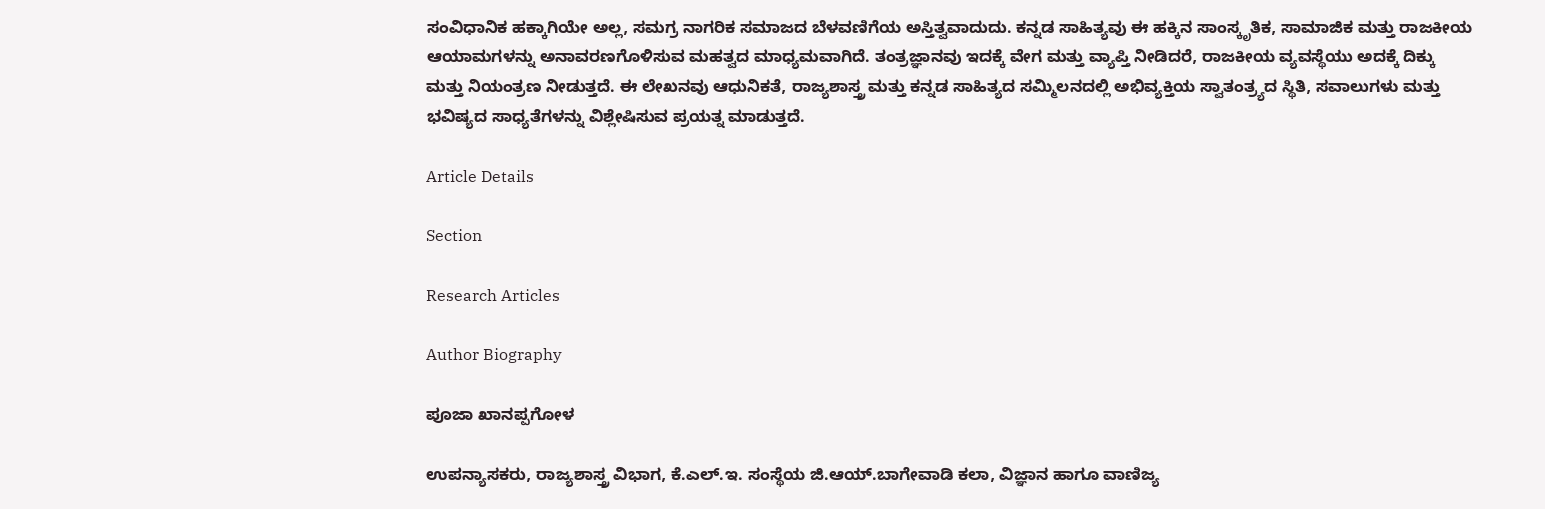ಸಂವಿಧಾನಿಕ ಹಕ್ಕಾಗಿಯೇ ಅಲ್ಲ, ಸಮಗ್ರ ನಾಗರಿಕ ಸಮಾಜದ ಬೆಳವಣಿಗೆಯ ಅಸ್ತಿತ್ವವಾದುದು. ಕನ್ನಡ ಸಾಹಿತ್ಯವು ಈ ಹಕ್ಕಿನ ಸಾಂಸ್ಕೃತಿಕ, ಸಾಮಾಜಿಕ ಮತ್ತು ರಾಜಕೀಯ ಆಯಾಮಗಳನ್ನು ಅನಾವರಣಗೊಳಿಸುವ ಮಹತ್ವದ ಮಾಧ್ಯಮವಾಗಿದೆ. ತಂತ್ರಜ್ಞಾನವು ಇದಕ್ಕೆ ವೇಗ ಮತ್ತು ವ್ಯಾಪ್ತಿ ನೀಡಿದರೆ, ರಾಜಕೀಯ ವ್ಯವಸ್ಥೆಯು ಅದಕ್ಕೆ ದಿಕ್ಕು ಮತ್ತು ನಿಯಂತ್ರಣ ನೀಡುತ್ತದೆ. ಈ ಲೇಖನವು ಆಧುನಿಕತೆ, ರಾಜ್ಯಶಾಸ್ತ್ರ ಮತ್ತು ಕನ್ನಡ ಸಾಹಿತ್ಯದ ಸಮ್ಮಿಲನದಲ್ಲಿ ಅಭಿವ್ಯಕ್ತಿಯ ಸ್ವಾತಂತ್ರ್ಯದ ಸ್ಥಿತಿ, ಸವಾಲುಗಳು ಮತ್ತು ಭವಿಷ್ಯದ ಸಾಧ್ಯತೆಗಳನ್ನು ವಿಶ್ಲೇಷಿಸುವ ಪ್ರಯತ್ನ ಮಾಡುತ್ತದೆ.

Article Details

Section

Research Articles

Author Biography

ಪೂಜಾ ಖಾನಪ್ಪಗೋಳ

ಉಪನ್ಯಾಸಕರು, ರಾಜ್ಯಶಾಸ್ತ್ರ ವಿಭಾಗ, ಕೆ.ಎಲ್.ಇ. ಸಂಸ್ಥೆಯ ಜಿ.ಆಯ್.ಬಾಗೇವಾಡಿ ಕಲಾ, ವಿಜ್ಞಾನ ಹಾಗೂ ವಾಣಿಜ್ಯ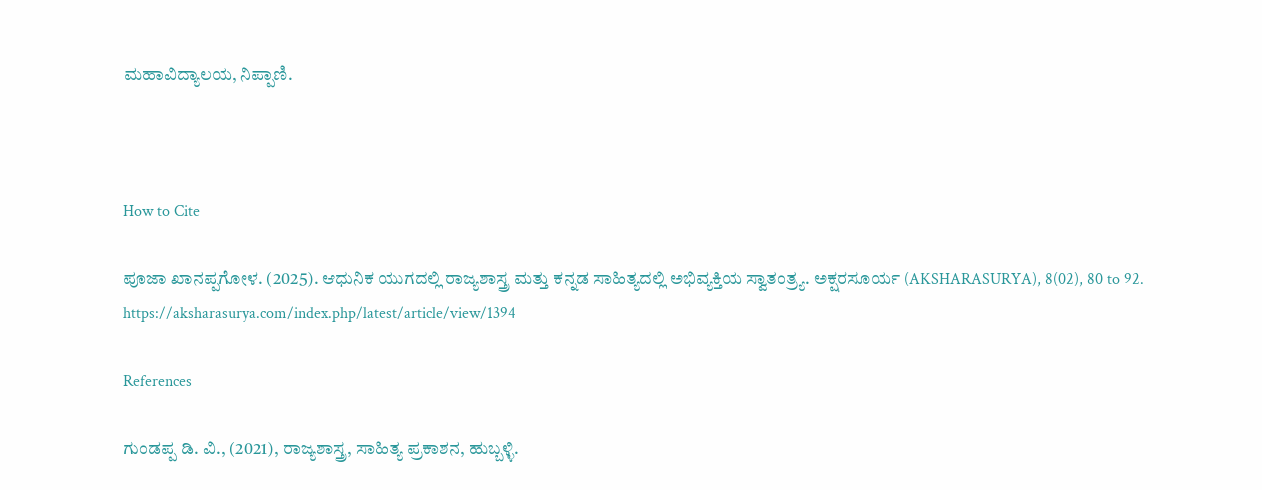ಮಹಾವಿದ್ಯಾಲಯ, ನಿಪ್ಪಾಣಿ.



How to Cite

ಪೂಜಾ ಖಾನಪ್ಪಗೋಳ. (2025). ಆಧುನಿಕ ಯುಗದಲ್ಲಿ ರಾಜ್ಯಶಾಸ್ತ್ರ ಮತ್ತು ಕನ್ನಡ ಸಾಹಿತ್ಯದಲ್ಲಿ ಅಭಿವ್ಯಕ್ತಿಯ ಸ್ವಾತಂತ್ರ್ಯ. ಅಕ್ಷರಸೂರ್ಯ (AKSHARASURYA), 8(02), 80 to 92. https://aksharasurya.com/index.php/latest/article/view/1394

References

ಗುಂಡಪ್ಪ ಡಿ. ವಿ., (2021), ರಾಜ್ಯಶಾಸ್ತ್ರ, ಸಾಹಿತ್ಯ ಪ್ರಕಾಶನ, ಹುಬ್ಬಳ್ಳಿ.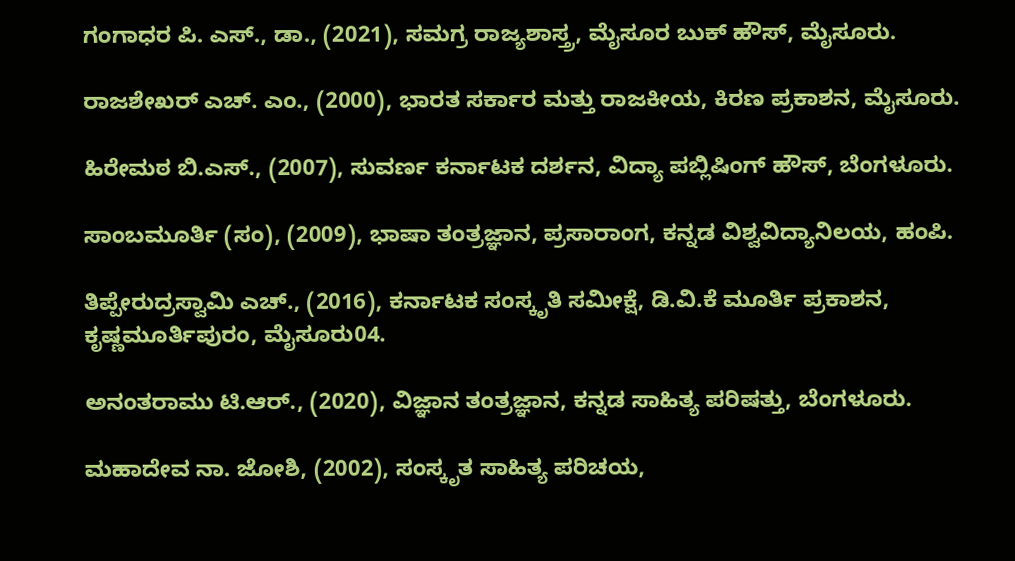ಗಂಗಾಧರ ಪಿ. ಎಸ್., ಡಾ., (2021), ಸಮಗ್ರ ರಾಜ್ಯಶಾಸ್ತ್ರ, ಮೈಸೂರ ಬುಕ್ ಹೌಸ್, ಮೈಸೂರು.

ರಾಜಶೇಖರ್ ಎಚ್. ಎಂ., (2000), ಭಾರತ ಸರ್ಕಾರ ಮತ್ತು ರಾಜಕೀಯ, ಕಿರಣ ಪ್ರಕಾಶನ, ಮೈಸೂರು.

ಹಿರೇಮಠ ಬಿ.ಎಸ್., (2007), ಸುವರ್ಣ ಕರ್ನಾಟಕ ದರ್ಶನ, ವಿದ್ಯಾ ಪಬ್ಲಿಷಿಂಗ್ ಹೌಸ್, ಬೆಂಗಳೂರು.

ಸಾಂಬಮೂರ್ತಿ (ಸಂ), (2009), ಭಾಷಾ ತಂತ್ರಜ್ಞಾನ, ಪ್ರಸಾರಾಂಗ, ಕನ್ನಡ ವಿಶ್ವವಿದ್ಯಾನಿಲಯ, ಹಂಪಿ.

ತಿಪ್ಪೇರುದ್ರಸ್ವಾಮಿ ಎಚ್., (2016), ಕರ್ನಾಟಕ ಸಂಸ್ಕೃತಿ ಸಮೀಕ್ಷೆ, ಡಿ.ವಿ.ಕೆ ಮೂರ್ತಿ ಪ್ರಕಾಶನ, ಕೃಷ್ಣಮೂರ್ತಿಪುರಂ, ಮೈಸೂರು04.

ಅನಂತರಾಮು ಟಿ.ಆರ್., (2020), ವಿಜ್ಞಾನ ತಂತ್ರಜ್ಞಾನ, ಕನ್ನಡ ಸಾಹಿತ್ಯ ಪರಿಷತ್ತು, ಬೆಂಗಳೂರು.

ಮಹಾದೇವ ನಾ. ಜೋಶಿ, (2002), ಸಂಸ್ಕೃತ ಸಾಹಿತ್ಯ ಪರಿಚಯ,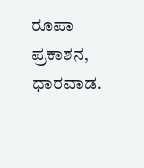ರೂಪಾ ಪ್ರಕಾಶನ, ಧಾರವಾಡ.